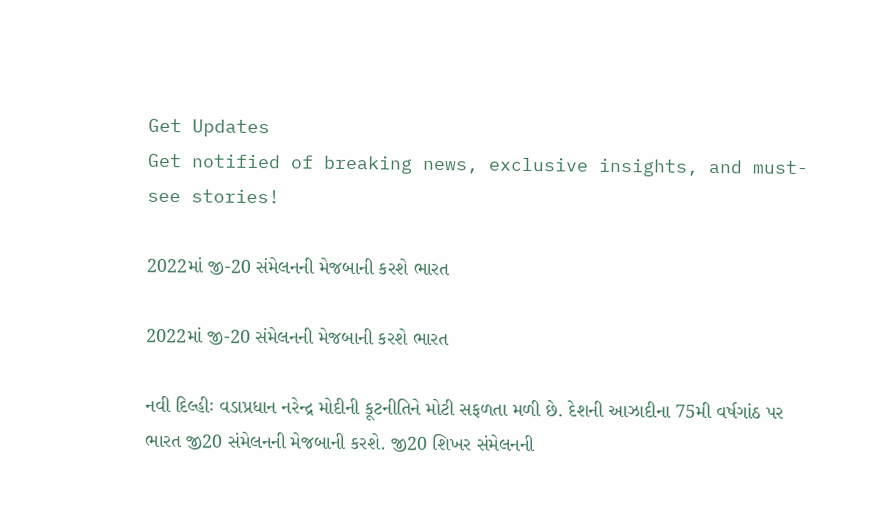Get Updates
Get notified of breaking news, exclusive insights, and must-see stories!

2022માં જી-20 સંમેલનની મેજબાની કરશે ભારત

2022માં જી-20 સંમેલનની મેજબાની કરશે ભારત

નવી દિલ્હીઃ વડાપ્રધાન નરેન્દ્ર મોદીની કૂટનીતિને મોટી સફળતા મળી છે. દેશની આઝાદીના 75મી વર્ષગાંઠ પર ભારત જી20 સંમેલનની મેજબાની કરશે. જી20 શિખર સંમેલનની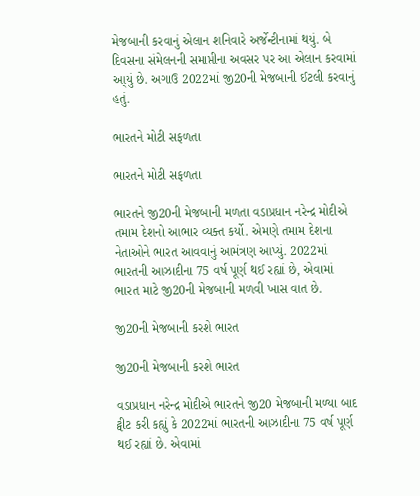મેજબાની કરવાનું એલાન શનિવારે અર્જેન્ટીનામાં થયું. બે દિવસના સંમેલનની સમાપ્તીના અવસર પર આ એલાન કરવામાં આ્યું છે. અગાઉ 2022માં જી20ની મેજબાની ઈટલી કરવાનું હતું.

ભારતને મોટી સફળતા

ભારતને મોટી સફળતા

ભારતને જી20ની મેજબાની મળતા વડાપ્રધાન નરેન્દ્ર મોદીએ તમામ દેશનો આભાર વ્યક્ત કર્યો. એમણે તમામ દેશના નેતાઓને ભારત આવવાનું આમંત્રણ આપ્યું. 2022માં ભારતની આઝાદીના 75 વર્ષ પૂર્ણ થઈ રહ્યાં છે, એવામાં ભારત માટે જી20ની મેજબાની મળવી ખાસ વાત છે.

જી20ની મેજબાની કરશે ભારત

જી20ની મેજબાની કરશે ભારત

વડાપ્રધાન નરેન્દ્ર મોદીએ ભારતને જી20 મેજબાની મળ્યા બાદ ટ્વીટ કરી કહ્યું કે 2022માં ભારતની આઝાદીના 75 વર્ષ પૂર્ણ થઈ રહ્યાં છે. એવામાં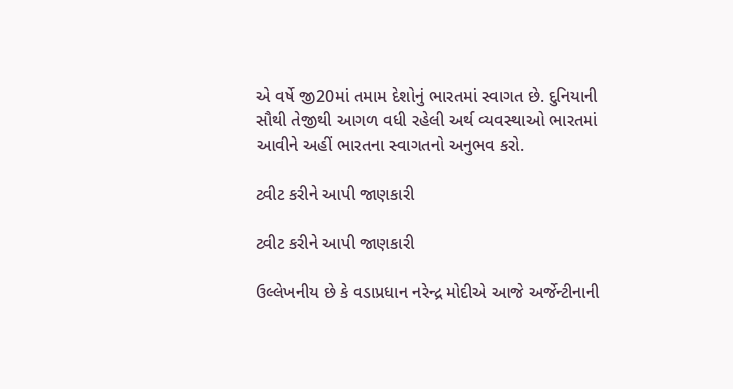એ વર્ષે જી20માં તમામ દેશોનું ભારતમાં સ્વાગત છે. દુનિયાની સૌથી તેજીથી આગળ વધી રહેલી અર્થ વ્યવસ્થાઓ ભારતમાં આવીને અહીં ભારતના સ્વાગતનો અનુભવ કરો.

ટ્વીટ કરીને આપી જાણકારી

ટ્વીટ કરીને આપી જાણકારી

ઉલ્લેખનીય છે કે વડાપ્રધાન નરેન્દ્ર મોદીએ આજે અર્જેન્ટીનાની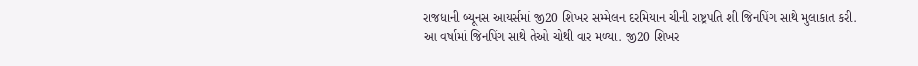રાજધાની બ્યૂનસ આયર્સમાં જી20 શિખર સમ્મેલન દરમિયાન ચીની રાષ્ટ્રપતિ શી જિનપિંગ સાથે મુલાકાત કરી. આ વર્ષામાં જિનપિંગ સાથે તેઓ ચોથી વાર મળ્યા. જી20 શિખર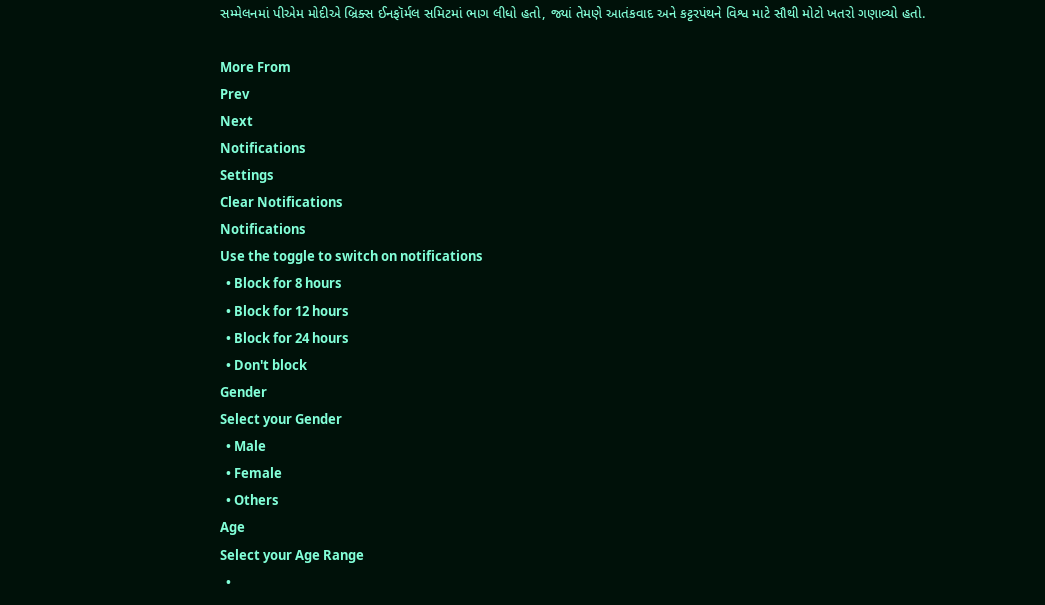સમ્મેલનમાં પીએમ મોદીએ બ્રિક્સ ઈનફૉર્મલ સમિટમાં ભાગ લીધો હતો, જ્યાં તેમણે આતંકવાદ અને કટ્ટરપંથને વિશ્વ માટે સૌથી મોટો ખતરો ગણાવ્યો હતો.

More From
Prev
Next
Notifications
Settings
Clear Notifications
Notifications
Use the toggle to switch on notifications
  • Block for 8 hours
  • Block for 12 hours
  • Block for 24 hours
  • Don't block
Gender
Select your Gender
  • Male
  • Female
  • Others
Age
Select your Age Range
  •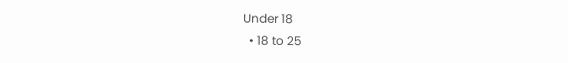Under 18
  • 18 to 25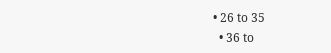• 26 to 35
  • 36 to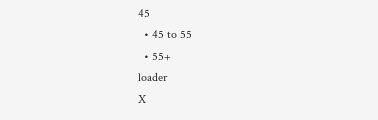45
  • 45 to 55
  • 55+
loader
X